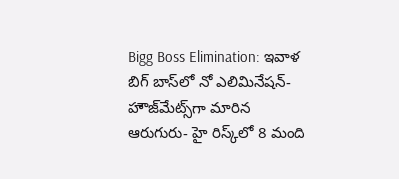Bigg Boss Elimination: ఇవాళ బిగ్ బాస్‌లో నో ఎలిమినేషన్- హౌజ్‌మేట్స్‌గా మారిన ఆరుగురు- హై రిస్క్‌లో 8 మంది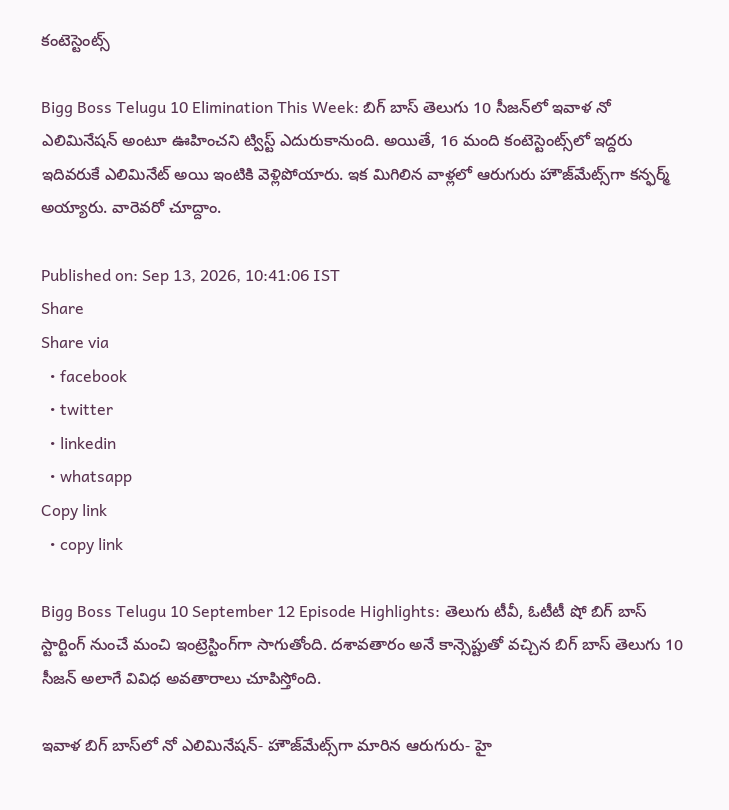కంటెస్టెంట్స్

Bigg Boss Telugu 10 Elimination This Week: బిగ్ బాస్ తెలుగు 10 సీజన్‌లో ఇవాళ నో ఎలిమినేషన్ అంటూ ఊహించని ట్విస్ట్ ఎదురుకానుంది. అయితే, 16 మంది కంటెస్టెంట్స్‌లో ఇద్దరు ఇదివరుకే ఎలిమినేట్ అయి ఇంటికి వెళ్లిపోయారు. ఇక మిగిలిన వాళ్లలో ఆరుగురు హౌజ్‌మేట్స్‌గా కన్ఫర్మ్ అయ్యారు. వారెవరో చూద్దాం.

Published on: Sep 13, 2026, 10:41:06 IST
Share
Share via
  • facebook
  • twitter
  • linkedin
  • whatsapp
Copy link
  • copy link

Bigg Boss Telugu 10 September 12 Episode Highlights: తెలుగు టీవీ, ఓటీటీ షో బిగ్ బాస్ స్టార్టింగ్ నుంచే మంచి ఇంట్రెస్టింగ్‌గా సాగుతోంది. దశావతారం అనే కాన్సెప్టుతో వచ్చిన బిగ్ బాస్ తెలుగు 10 సీజన్ అలాగే వివిధ అవతారాలు చూపిస్తోంది.

ఇవాళ బిగ్ బాస్‌లో నో ఎలిమినేషన్- హౌజ్‌మేట్స్‌గా మారిన ఆరుగురు- హై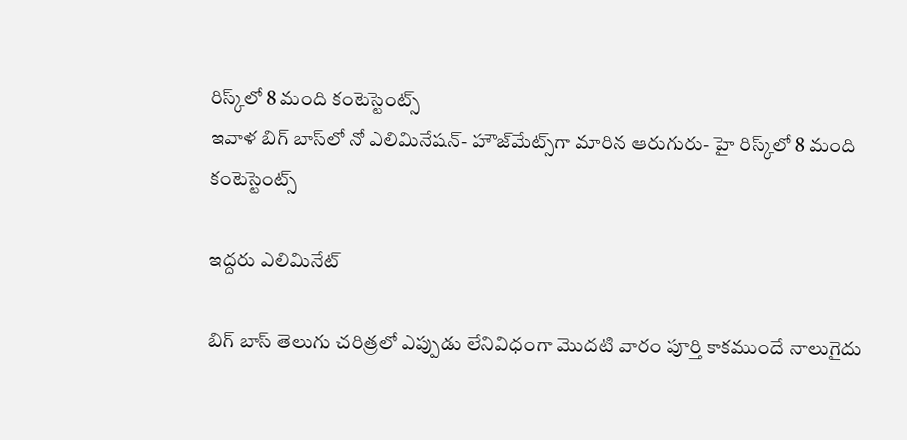రిస్క్‌లో 8 మంది కంటెస్టెంట్స్
ఇవాళ బిగ్ బాస్‌లో నో ఎలిమినేషన్- హౌజ్‌మేట్స్‌గా మారిన ఆరుగురు- హై రిస్క్‌లో 8 మంది కంటెస్టెంట్స్

ఇద్దరు ఎలిమినేట్

బిగ్ బాస్ తెలుగు చరిత్రలో ఎప్పుడు లేనివిధంగా మొదటి వారం పూర్తి కాకముందే నాలుగైదు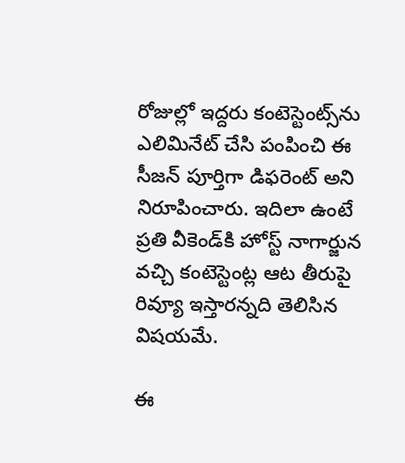రోజుల్లో ఇద్దరు కంటెస్టెంట్స్‌ను ఎలిమినేట్ చేసి పంపించి ఈ సీజన్ పూర్తిగా డిఫరెంట్ అని నిరూపించారు. ఇదిలా ఉంటే ప్రతి వీకెండ్‌కి హోస్ట్ నాగార్జున వచ్చి కంటెస్టెంట్ల ఆట తీరుపై రివ్యూ ఇస్తారన్నది తెలిసిన విషయమే.

ఈ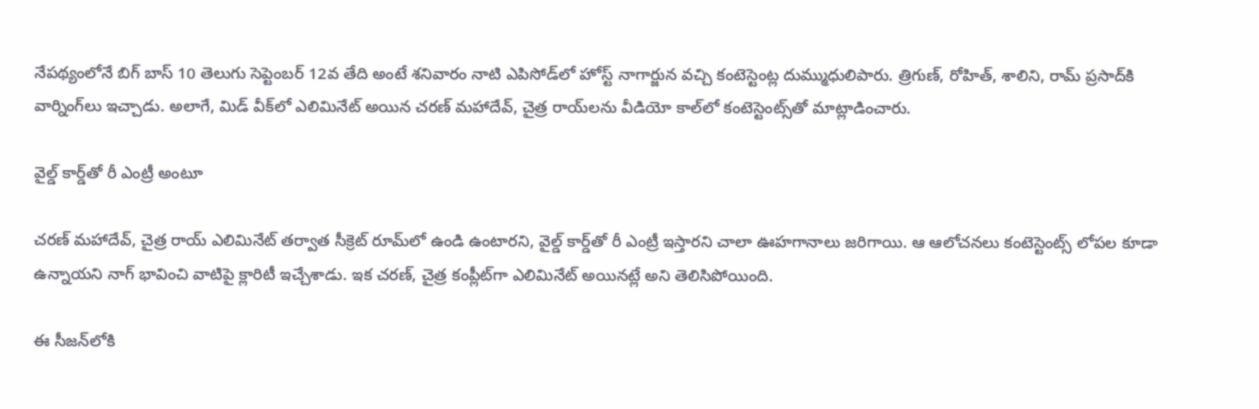నేపథ్యంలోనే బిగ్ బాస్ 10 తెలుగు సెప్టెంబర్ 12వ తేది అంటే శనివారం నాటి ఎపిసోడ్‌లో హోస్ట్ నాగార్జున వచ్చి కంటెస్టెంట్ల దుమ్ముధులిపారు. త్రిగుణ్, రోహిత్, శాలిని, రామ్ ప్రసాద్‌కి వార్నింగ్‌లు ఇచ్చాడు. అలాగే, మిడ్ వీక్‌లో ఎలిమినేట్ అయిన చరణ్ మహాదేవ్, చైత్ర రాయ్‌లను వీడియో కాల్‌లో కంటెస్టెంట్స్‌తో మాట్లాడించారు.

వైల్డ్ కార్డ్‌తో రీ ఎంట్రీ అంటూ

చరణ్ మహాదేవ్, చైత్ర రాయ్ ఎలిమినేట్ తర్వాత సీక్రెట్ రూమ్‌లో ఉండి ఉంటారని, వైల్డ్ కార్డ్‌తో రీ ఎంట్రీ ఇస్తారని చాలా ఊహగానాలు జరిగాయి. ఆ ఆలోచనలు కంటెస్టెంట్స్ లోపల కూడా ఉన్నాయని నాగ్ భావించి వాటిపై క్లారిటీ ఇచ్చేశాడు. ఇక చరణ్, చైత్ర కంప్లీట్‌గా ఎలిమినేట్ అయినట్లే అని తెలిసిపోయింది.

ఈ సీజన్‌లోకి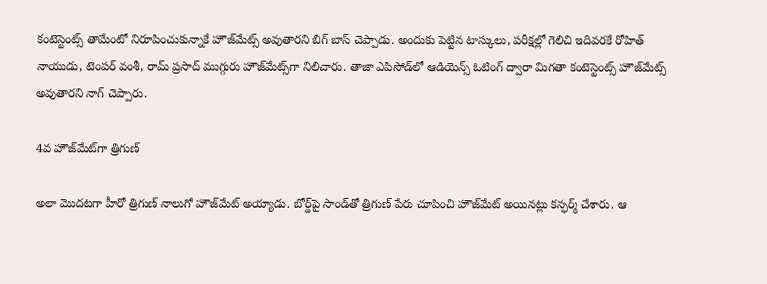కంటెస్టెంట్స్ తామేంటో నిరూపించుకున్నాకే హౌజ్‌మేట్స్ అవుతారని బిగ్ బాస్ చెప్పాడు. అందుకు పెట్టిన టాస్కులు, పరీక్షల్లో గెలిచి ఇదివరకే రోహిత్ నాయుడు, టెంపర్ వంశీ, రామ్ ప్రసాద్ ముగ్గురు హౌజ్‌మేట్స్‌గా నిలిచారు. తాజా ఎపిసోడ్‌లో ఆడియెన్స్ ఓటింగ్ ద్వారా మిగతా కంటెస్టెంట్స్ హౌజ్‌మేట్స్ అవుతారని నాగ్ చెప్పారు.

4వ హౌజ్‌మేట్‌గా త్రిగుణ్

అలా మొదటగా హీరో త్రిగుణ్ నాలుగో హౌజ్‌మేట్ అయ్యాడు. బోర్డ్‌పై సాండ్‌తో త్రిగుణ్ పేరు చూపించి హౌజ్‌మేట్ అయినట్లు కన్ఫర్మ్ చేశారు. ఆ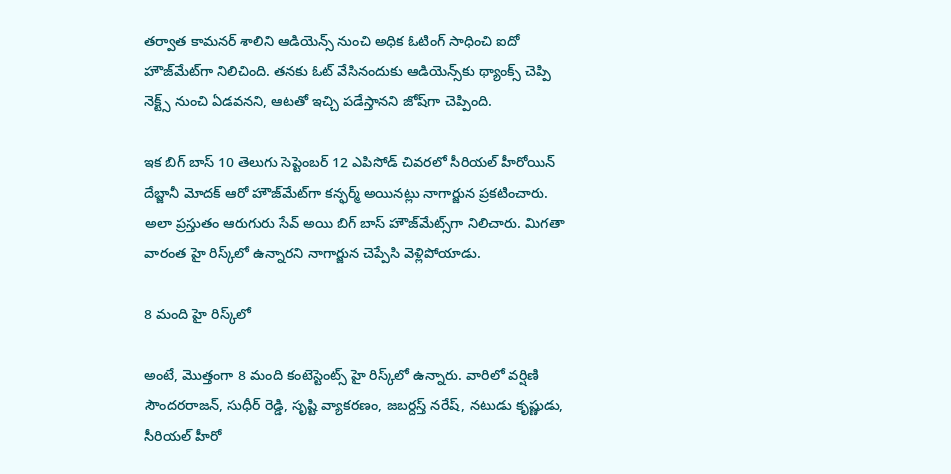తర్వాత కామనర్ శాలిని ఆడియెన్స్ నుంచి అధిక ఓటింగ్ సాధించి ఐదో హౌజ్‌మేట్‌గా నిలిచింది. తనకు ఓట్ వేసినందుకు ఆడియెన్స్‌కు థ్యాంక్స్ చెప్పి నెక్ట్స్ నుంచి ఏడవనని, ఆటతో ఇచ్చి పడేస్తానని జోష్‌గా చెప్పింది.

ఇక బిగ్ బాస్ 10 తెలుగు సెప్టెంబర్ 12 ఎపిసోడ్ చివరలో సీరియల్ హీరోయిన్ దేబ్జానీ మోదక్ ఆరో హౌజ్‌మేట్‌గా కన్ఫర్మ్ అయినట్లు నాగార్జున ప్రకటించారు. అలా ప్రస్తుతం ఆరుగురు సేవ్ అయి బిగ్ బాస్ హౌజ్‌మేట్స్‌గా నిలిచారు. మిగతా వారంత హై రిస్క్‌లో ఉన్నారని నాగార్జున చెప్పేసి వెళ్లిపోయాడు.

8 మంది హై రిస్క్‌లో

అంటే, మొత్తంగా 8 మంది కంటెస్టెంట్స్ హై రిస్క్‌లో ఉన్నారు. వారిలో వర్షిణి సౌందరరాజన్, సుధీర్ రెడ్డి, సృష్టి వ్యాకరణం, జబర్దస్త్ నరేష్, నటుడు కృష్ణుడు, సీరియల్ హీరో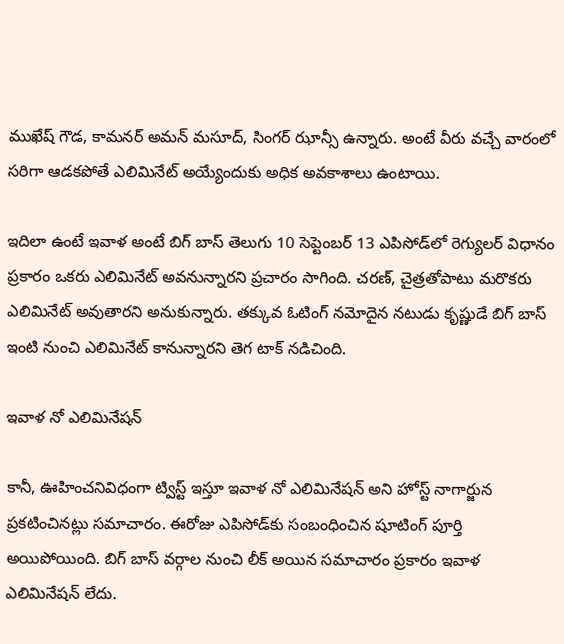ముఖేష్ గౌడ, కామనర్ అమన్ మసూద్, సింగర్ ఝాన్సీ ఉన్నారు. అంటే వీరు వచ్చే వారంలో సరిగా ఆడకపోతే ఎలిమినేట్ అయ్యేందుకు అధిక అవకాశాలు ఉంటాయి.

ఇదిలా ఉంటే ఇవాళ అంటే బిగ్ బాస్ తెలుగు 10 సెప్టెంబర్ 13 ఎపిసోడ్‌లో రెగ్యులర్ విధానం ప్రకారం ఒకరు ఎలిమినేట్ అవనున్నారని ప్రచారం సాగింది. చరణ్, చైత్రతోపాటు మరొకరు ఎలిమినేట్ అవుతారని అనుకున్నారు. తక్కువ ఓటింగ్ నమోదైన నటుడు కృష్ణుడే బిగ్ బాస్ ఇంటి నుంచి ఎలిమినేట్ కానున్నారని తెగ టాక్ నడిచింది.

ఇవాళ నో ఎలిమినేషన్

కానీ, ఊహించనివిధంగా ట్విస్ట్ ఇస్తూ ఇవాళ నో ఎలిమినేషన్ అని హోస్ట్ నాగార్జున ప్రకటించినట్లు సమాచారం. ఈరోజు ఎపిసోడ్‌కు సంబంధించిన షూటింగ్ పూర్తి అయిపోయింది. బిగ్ బాస్ వర్గాల నుంచి లీక్ అయిన సమాచారం ప్రకారం ఇవాళ ఎలిమినేషన్ లేదు.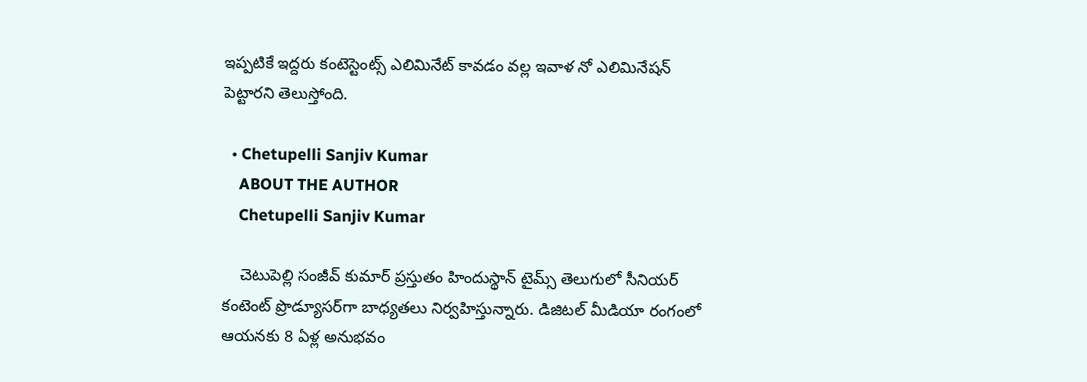ఇప్పటికే ఇద్దరు కంటెస్టెంట్స్ ఎలిమినేట్ కావడం వల్ల ఇవాళ నో ఎలిమినేషన్ పెట్టారని తెలుస్తోంది.

  • Chetupelli Sanjiv Kumar
    ABOUT THE AUTHOR
    Chetupelli Sanjiv Kumar

    చెటుపెల్లి సంజీవ్ కుమార్ ప్రస్తుతం హిందుస్థాన్ టైమ్స్ తెలుగులో సీనియర్ కంటెంట్ ప్రొడ్యూసర్‌గా బాధ్యతలు నిర్వహిస్తున్నారు. డిజిటల్ మీడియా రంగంలో ఆయనకు 8 ఏళ్ల అనుభవం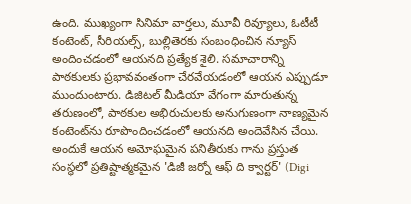ఉంది. ముఖ్యంగా సినిమా వార్తలు, మూవీ రివ్యూలు, ఓటీటీ కంటెంట్, సీరియల్స్, బుల్లితెరకు సంబంధించిన న్యూస్ అందించడంలో ఆయనది ప్రత్యేక శైలి. సమాచారాన్ని పాఠకులకు ప్రభావవంతంగా చేరవేయడంలో ఆయన ఎప్పుడూ ముందుంటారు. డిజిటల్ మీడియా వేగంగా మారుతున్న తరుణంలో, పాఠకుల అభిరుచులకు అనుగుణంగా నాణ్యమైన కంటెంట్‌ను రూపొందించడంలో ఆయనది అందెవేసిన చేయి. అందుకే ఆయన అమోఘమైన పనితీరుకు గాను ప్రస్తుత సంస్థలో ప్రతిష్టాత్మకమైన 'డిజీ జర్నో ఆఫ్ ది క్వార్టర్' (Digi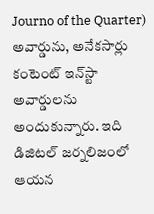Journo of the Quarter) అవార్డును, అనేకసార్లు కంటెంట్ ఇన్‌స్టా అవార్డులను అందుకున్నారు. ఇది డిజిటల్ జర్నలిజంలో ఆయన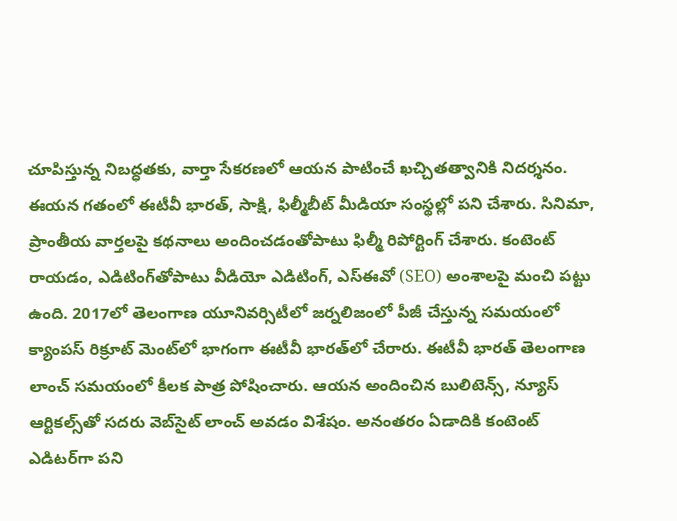చూపిస్తున్న నిబద్ధతకు, వార్తా సేకరణలో ఆయన పాటించే ఖచ్చితత్వానికి నిదర్శనం. ఈయన గతంలో ఈటీవీ భారత్, సాక్షి, ఫిల్మీబీట్ మీడియా సంస్థల్లో పని చేశారు. సినిమా, ప్రాంతీయ వార్తలపై కథనాలు అందించడంతోపాటు ఫిల్మీ రిపోర్టింగ్ చేశారు. కంటెంట్ రాయడం, ఎడిటింగ్‌తోపాటు వీడియో ఎడిటింగ్, ఎస్‌ఈవో (SEO) అంశాలపై మంచి పట్టు ఉంది. 2017లో తెలంగాణ యూనివర్సిటీలో జర్నలిజంలో పీజీ చేస్తున్న సమయంలో క్యాంపస్ రిక్రూట్ మెంట్‌లో భాగంగా ఈటీవీ భారత్‌లో చేరారు. ఈటీవీ భారత్ తెలంగాణ లాంచ్ సమయంలో కీలక పాత్ర పోషించారు. ఆయన అందించిన బులిటెన్స్, న్యూస్ ఆర్టికల్స్‌తో సదరు వెబ్‌సైట్ లాంచ్ అవడం విశేషం. అనంతరం ఏడాదికి కంటెంట్ ఎడిటర్‌గా పని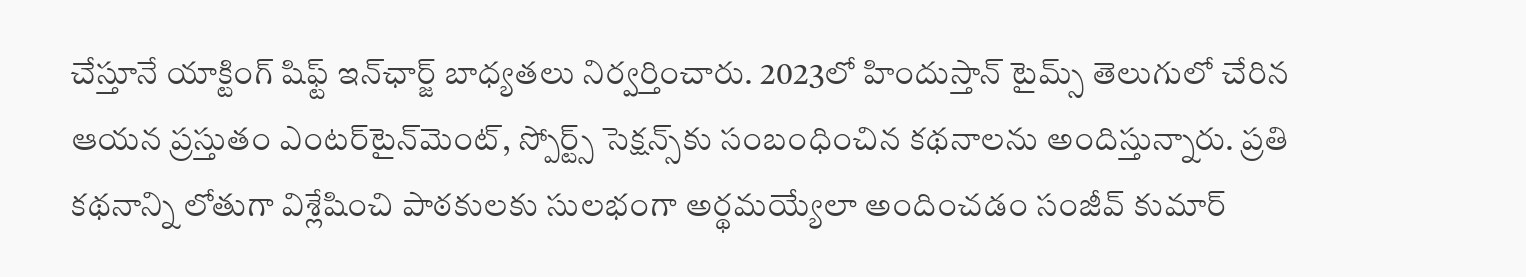చేస్తూనే యాక్టింగ్ షిఫ్ట్ ఇన్‌ఛార్జ్ బాధ్యతలు నిర్వర్తించారు. 2023లో హిందుస్తాన్ టైమ్స్ తెలుగులో చేరిన ఆయన ప్రస్తుతం ఎంటర్‌టైన్‌మెంట్, స్పోర్ట్స్ సెక్షన్స్‌కు సంబంధించిన కథనాలను అందిస్తున్నారు. ప్రతి కథనాన్ని లోతుగా విశ్లేషించి పాఠకులకు సులభంగా అర్థమయ్యేలా అందించడం సంజీవ్ కుమార్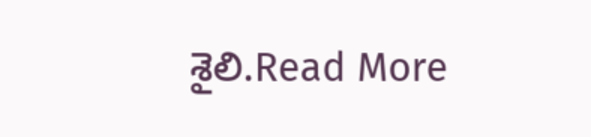శైలి.Read More